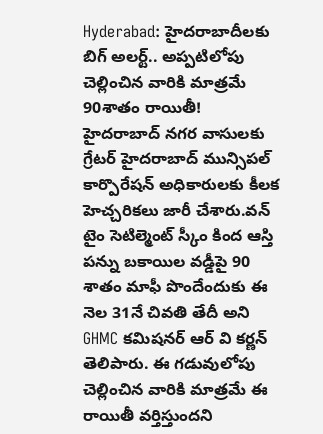Hyderabad: హైదరాబాదీలకు బిగ్ అలర్ట్.. అప్పటిలోపు చెల్లించిన వారికి మాత్రమే 90శాతం రాయితీ!
హైదరాబాద్ నగర వాసులకు గ్రేటర్ హైదరాబాద్ మున్సిపల్ కార్పొరేషన్ అధికారులకు కీలక హెచ్చరికలు జారీ చేశారు.వన్ టైం సెటిల్మెంట్ స్కీం కింద ఆస్తి పన్ను బకాయిల వడ్డీపై 90 శాతం మాఫీ పొందేందుకు ఈ నెల 31నే చివతి తేదీ అని GHMC కమిషనర్ ఆర్ వి కర్ణన్ తెలిపారు. ఈ గడువులోపు చెల్లించిన వారికి మాత్రమే ఈ రాయితీ వర్తిస్తుందని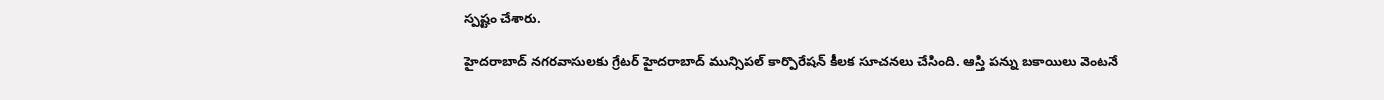స్పష్టం చేశారు.

హైదరాబాద్ నగరవాసులకు గ్రేటర్ హైదరాబాద్ మున్సిపల్ కార్పొరేషన్ కీలక సూచనలు చేసింది. ఆస్తి పన్ను బకాయిలు వెంటనే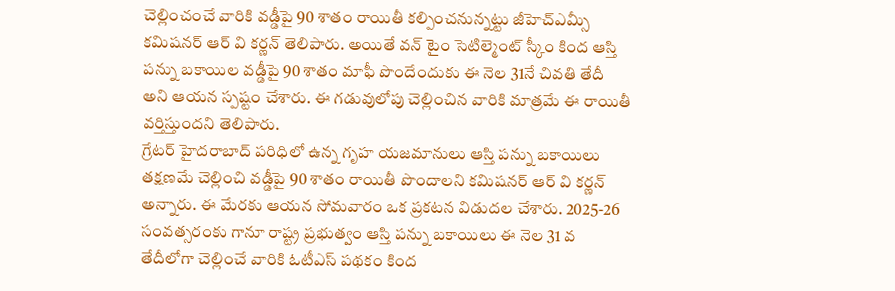చెల్లించంచే వారికి వడ్డీపై 90 శాతం రాయితీ కల్పించనున్నట్టు జీహెచ్ఎమ్సీ కమిషనర్ ఆర్ వి కర్ణన్ తెలిపారు. అయితే వన్ టైం సెటిల్మెంట్ స్కీం కింద ఆస్తి పన్ను బకాయిల వడ్డీపై 90 శాతం మాఫీ పొందేందుకు ఈ నెల 31నే చివతి తేదీ అని ఆయన స్పష్టం చేశారు. ఈ గడువులోపు చెల్లించిన వారికి మాత్రమే ఈ రాయితీ వర్తిస్తుందని తెలిపారు.
గ్రేటర్ హైదరాబాద్ పరిధిలో ఉన్న గృహ యజమానులు ఆస్తి పన్ను బకాయిలు తక్షణమే చెల్లించి వడ్డీపై 90 శాతం రాయితీ పొందాలని కమిషనర్ ఆర్ వి కర్ణన్ అన్నారు. ఈ మేరకు ఆయన సోమవారం ఒక ప్రకటన విడుదల చేశారు. 2025-26 సంవత్సరంకు గానూ రాష్ట్ర ప్రభుత్వం ఆస్తి పన్ను బకాయిలు ఈ నెల 31 వ తేదీలోగా చెల్లించే వారికి ఓటీఎస్ పథకం కింద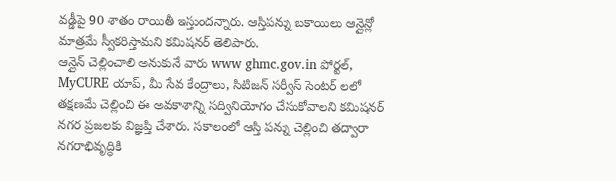వడ్డీపై 90 శాతం రాయితీ ఇస్తుందన్నారు. ఆస్తిపన్ను బకాయిలు ఆన్లైన్లో మాత్రమే స్వీకరిస్తామని కమిషనర్ తెలిపారు.
ఆన్లైన్ చెల్లించాలి అనుకునే వారు www ghmc.gov.in పోర్టల్, MyCURE యాప్, మీ సేవ కేంద్రాలు, సిటిజన్ సర్వీస్ సెంటర్ లలో తక్షణమే చెల్లించి ఈ అవకాశాన్ని సద్వినియోగం చేసుకోవాలని కమిషనర్ నగర ప్రజలకు విజ్ఞప్తి చేశారు. సకాలంలో ఆస్తి పన్ను చెల్లించి తద్వారా నగరాభివృద్ధికి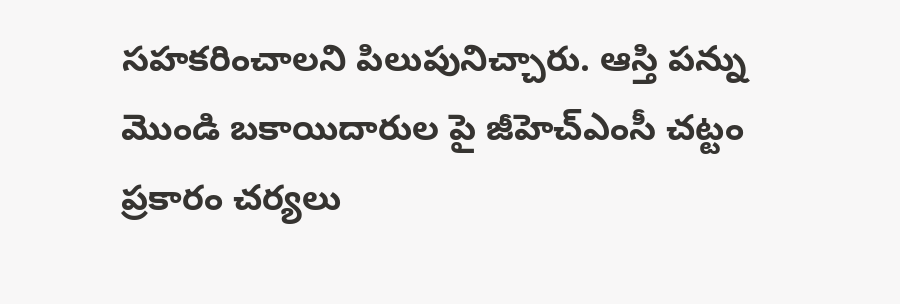సహకరించాలని పిలుపునిచ్చారు. ఆస్తి పన్ను మొండి బకాయిదారుల పై జీహెచ్ఎంసీ చట్టం ప్రకారం చర్యలు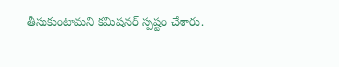తీసుకుంటామని కమిషనర్ స్పష్టం చేశారు.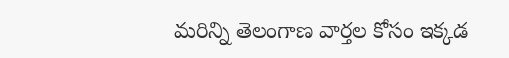మరిన్ని తెలంగాణ వార్తల కోసం ఇక్కడ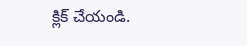క్లిక్ చేయండి.